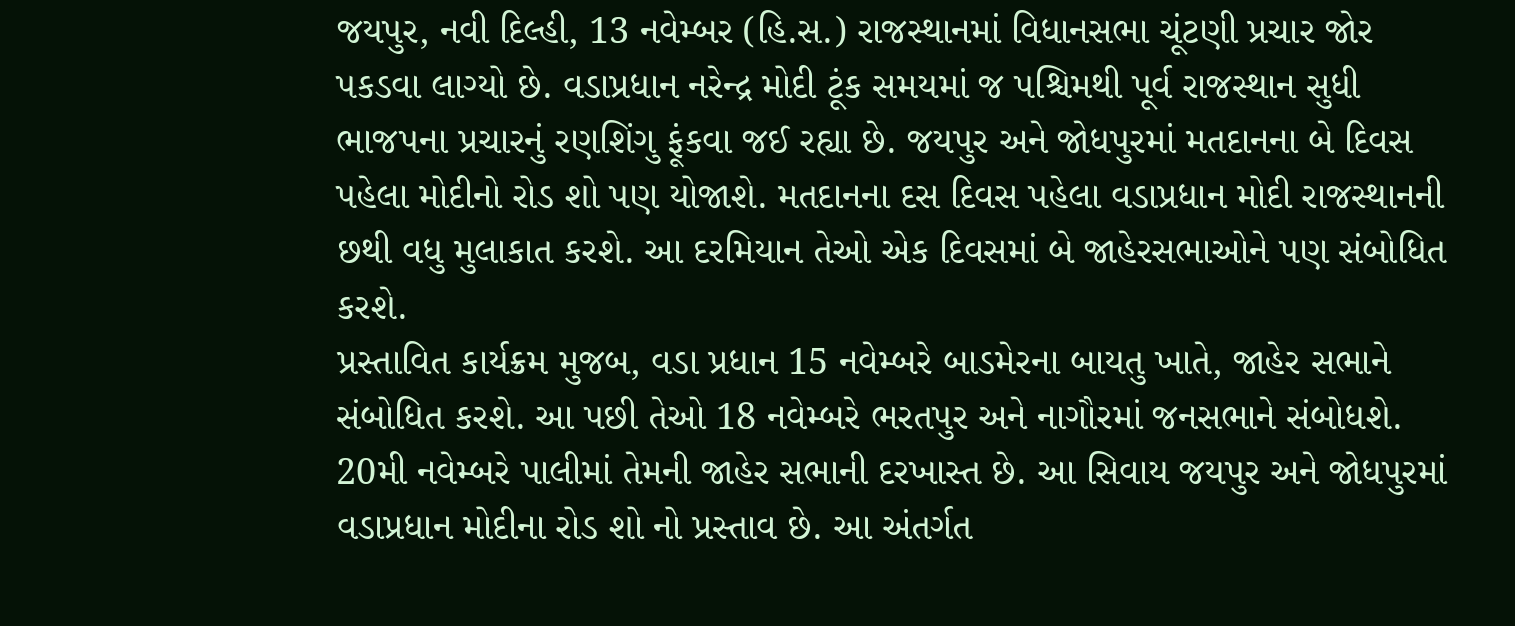જયપુર, નવી દિલ્હી, 13 નવેમ્બર (હિ.સ.) રાજસ્થાનમાં વિધાનસભા ચૂંટણી પ્રચાર જોર પકડવા લાગ્યો છે. વડાપ્રધાન નરેન્દ્ર મોદી ટૂંક સમયમાં જ પશ્ચિમથી પૂર્વ રાજસ્થાન સુધી ભાજપના પ્રચારનું રણશિંગુ ફૂંકવા જઈ રહ્યા છે. જયપુર અને જોધપુરમાં મતદાનના બે દિવસ પહેલા મોદીનો રોડ શો પણ યોજાશે. મતદાનના દસ દિવસ પહેલા વડાપ્રધાન મોદી રાજસ્થાનની છથી વધુ મુલાકાત કરશે. આ દરમિયાન તેઓ એક દિવસમાં બે જાહેરસભાઓને પણ સંબોધિત કરશે.
પ્રસ્તાવિત કાર્યક્રમ મુજબ, વડા પ્રધાન 15 નવેમ્બરે બાડમેરના બાયતુ ખાતે, જાહેર સભાને સંબોધિત કરશે. આ પછી તેઓ 18 નવેમ્બરે ભરતપુર અને નાગૌરમાં જનસભાને સંબોધશે. 20મી નવેમ્બરે પાલીમાં તેમની જાહેર સભાની દરખાસ્ત છે. આ સિવાય જયપુર અને જોધપુરમાં વડાપ્રધાન મોદીના રોડ શો નો પ્રસ્તાવ છે. આ અંતર્ગત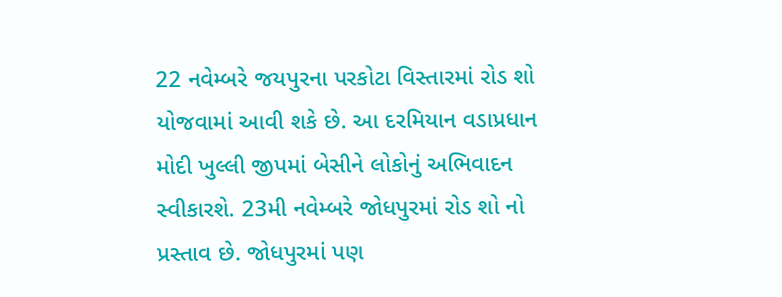22 નવેમ્બરે જયપુરના પરકોટા વિસ્તારમાં રોડ શો યોજવામાં આવી શકે છે. આ દરમિયાન વડાપ્રધાન મોદી ખુલ્લી જીપમાં બેસીને લોકોનું અભિવાદન સ્વીકારશે. 23મી નવેમ્બરે જોધપુરમાં રોડ શો નો પ્રસ્તાવ છે. જોધપુરમાં પણ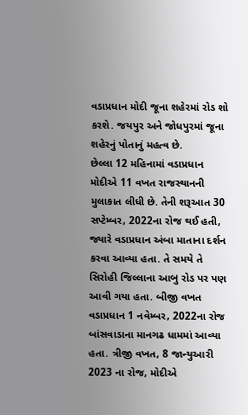વડાપ્રધાન મોદી જૂના શહેરમાં રોડ શો કરશે. જયપુર અને જોધપુરમાં જૂના શહેરનું પોતાનું મહત્વ છે.
છેલ્લા 12 મહિનામાં વડાપ્રધાન મોદીએ 11 વખત રાજસ્થાનની મુલાકાત લીધી છે. તેની શરૂઆત 30 સપ્ટેમ્બર, 2022ના રોજ થઈ હતી, જ્યારે વડાપ્રધાન અંબા માતાના દર્શન કરવા આવ્યા હતા. તે સમયે તે સિરોહી જિલ્લાના આબુ રોડ પર પણ આવી ગયા હતા. બીજી વખત વડાપ્રધાન 1 નવેમ્બર, 2022ના રોજ બાંસવાડાના માનગઢ ધામમાં આવ્યા હતા. ત્રીજી વખત, 8 જાન્યુઆરી 2023 ના રોજ, મોદીએ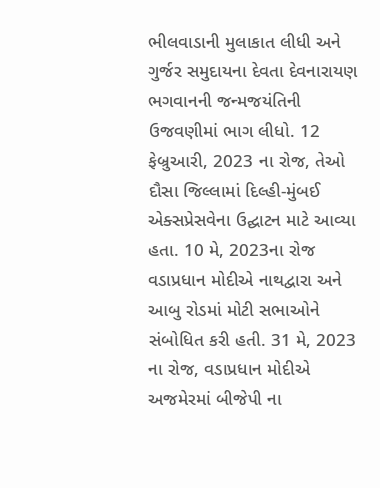ભીલવાડાની મુલાકાત લીધી અને ગુર્જર સમુદાયના દેવતા દેવનારાયણ ભગવાનની જન્મજયંતિની ઉજવણીમાં ભાગ લીધો. 12 ફેબ્રુઆરી, 2023 ના રોજ, તેઓ દૌસા જિલ્લામાં દિલ્હી-મુંબઈ એક્સપ્રેસવેના ઉદ્ઘાટન માટે આવ્યા હતા. 10 મે, 2023ના રોજ વડાપ્રધાન મોદીએ નાથદ્વારા અને આબુ રોડમાં મોટી સભાઓને સંબોધિત કરી હતી. 31 મે, 2023 ના રોજ, વડાપ્રધાન મોદીએ અજમેરમાં બીજેપી ના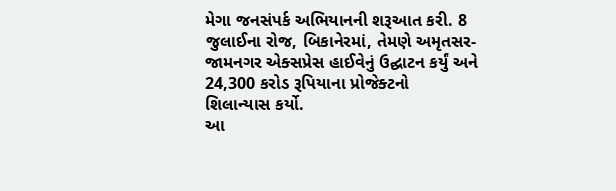મેગા જનસંપર્ક અભિયાનની શરૂઆત કરી. 8 જુલાઈના રોજ, બિકાનેરમાં, તેમણે અમૃતસર-જામનગર એક્સપ્રેસ હાઈવેનું ઉદ્ઘાટન કર્યું અને 24,300 કરોડ રૂપિયાના પ્રોજેક્ટનો શિલાન્યાસ કર્યો.
આ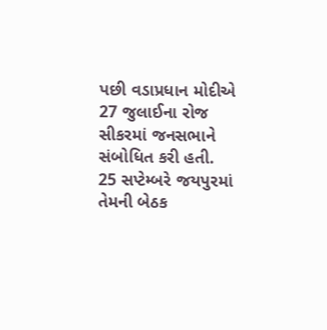પછી વડાપ્રધાન મોદીએ 27 જુલાઈના રોજ સીકરમાં જનસભાને સંબોધિત કરી હતી. 25 સપ્ટેમ્બરે જયપુરમાં તેમની બેઠક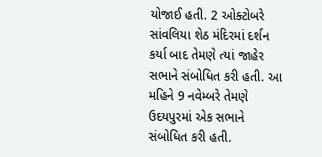યોજાઈ હતી. 2 ઓક્ટોબરે સાંવલિયા શેઠ મંદિરમાં દર્શન કર્યા બાદ તેમણે ત્યાં જાહેર સભાને સંબોધિત કરી હતી. આ મહિને 9 નવેમ્બરે તેમણે ઉદયપુરમાં એક સભાને સંબોધિત કરી હતી.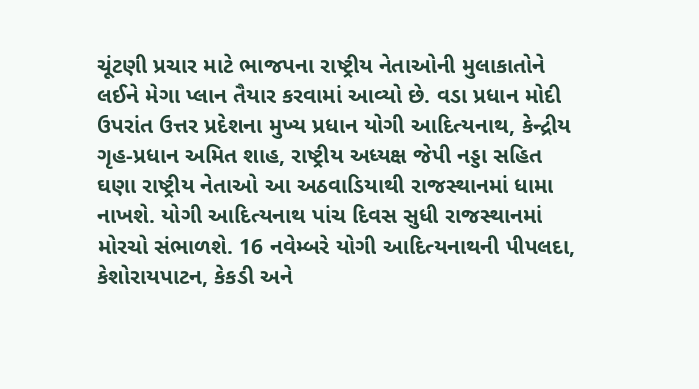ચૂંટણી પ્રચાર માટે ભાજપના રાષ્ટ્રીય નેતાઓની મુલાકાતોને લઈને મેગા પ્લાન તૈયાર કરવામાં આવ્યો છે. વડા પ્રધાન મોદી ઉપરાંત ઉત્તર પ્રદેશના મુખ્ય પ્રધાન યોગી આદિત્યનાથ, કેન્દ્રીય ગૃહ-પ્રધાન અમિત શાહ, રાષ્ટ્રીય અધ્યક્ષ જેપી નડ્ડા સહિત ઘણા રાષ્ટ્રીય નેતાઓ આ અઠવાડિયાથી રાજસ્થાનમાં ધામા નાખશે. યોગી આદિત્યનાથ પાંચ દિવસ સુધી રાજસ્થાનમાં મોરચો સંભાળશે. 16 નવેમ્બરે યોગી આદિત્યનાથની પીપલદા, કેશોરાયપાટન, કેકડી અને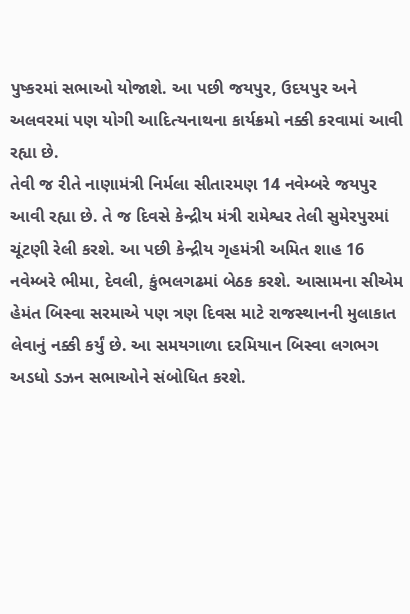પુષ્કરમાં સભાઓ યોજાશે. આ પછી જયપુર, ઉદયપુર અને અલવરમાં પણ યોગી આદિત્યનાથના કાર્યક્રમો નક્કી કરવામાં આવી રહ્યા છે.
તેવી જ રીતે નાણામંત્રી નિર્મલા સીતારમણ 14 નવેમ્બરે જયપુર આવી રહ્યા છે. તે જ દિવસે કેન્દ્રીય મંત્રી રામેશ્વર તેલી સુમેરપુરમાં ચૂંટણી રેલી કરશે. આ પછી કેન્દ્રીય ગૃહમંત્રી અમિત શાહ 16 નવેમ્બરે ભીમા, દેવલી, કુંભલગઢમાં બેઠક કરશે. આસામના સીએમ હેમંત બિસ્વા સરમાએ પણ ત્રણ દિવસ માટે રાજસ્થાનની મુલાકાત લેવાનું નક્કી કર્યું છે. આ સમયગાળા દરમિયાન બિસ્વા લગભગ અડધો ડઝન સભાઓને સંબોધિત કરશે.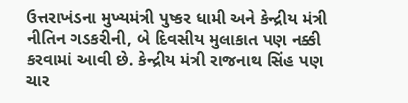ઉત્તરાખંડના મુખ્યમંત્રી પુષ્કર ધામી અને કેન્દ્રીય મંત્રી નીતિન ગડકરીની, બે દિવસીય મુલાકાત પણ નક્કી કરવામાં આવી છે. કેન્દ્રીય મંત્રી રાજનાથ સિંહ પણ ચાર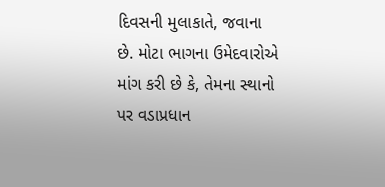દિવસની મુલાકાતે, જવાના છે. મોટા ભાગના ઉમેદવારોએ માંગ કરી છે કે, તેમના સ્થાનો પર વડાપ્રધાન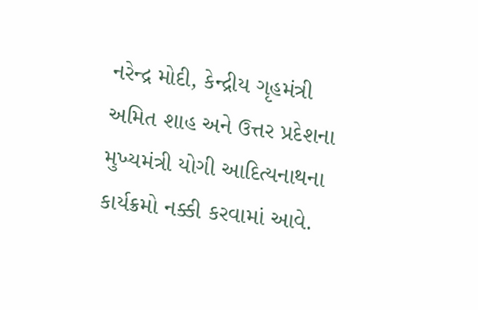નરેન્દ્ર મોદી, કેન્દ્રીય ગૃહમંત્રી અમિત શાહ અને ઉત્તર પ્રદેશના મુખ્યમંત્રી યોગી આદિત્યનાથના કાર્યક્રમો નક્કી કરવામાં આવે.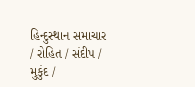હિન્દુસ્થાન સમાચાર / રોહિત / સંદીપ / મુકુંદ /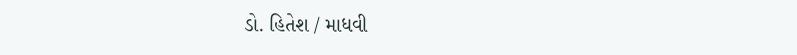ડો. હિતેશ / માધવી